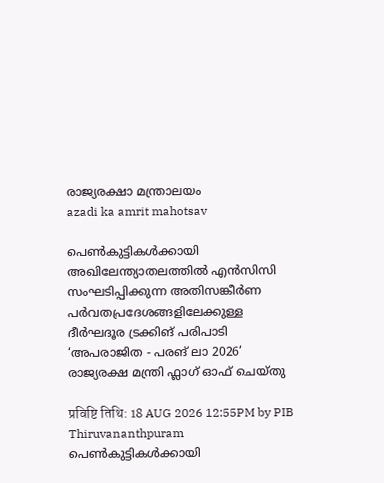രാജ്യരക്ഷാ മന്ത്രാലയം
azadi ka amrit mahotsav

പെൺകുട്ടികൾക്കായി അഖിലേന്ത്യാതലത്തിൽ എൻസിസി സംഘടിപ്പിക്കുന്ന അതിസങ്കീർണ പർവതപ്രദേശങ്ങളിലേക്കുള്ള ദീർഘദൂര ട്രക്കിങ് പരിപാടി ‘അപരാജിത - പരങ് ലാ 2026’ രാജ്യരക്ഷ മന്ത്രി ഫ്ലാഗ് ഓഫ് ചെയ്തു

प्रविष्टि तिथि: 18 AUG 2026 12:55PM by PIB Thiruvananthpuram
പെൺകുട്ടികൾക്കായി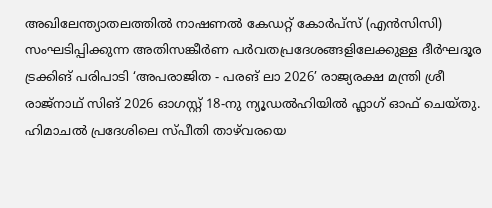അഖിലേന്ത്യാതലത്തിൽ നാഷണൽ കേഡറ്റ് കോർപ്സ് (എൻസിസി) സംഘടിപ്പിക്കുന്ന അതിസങ്കീർണ പർവതപ്രദേശങ്ങളിലേക്കുള്ള ദീർഘദൂര ട്രക്കിങ് പരിപാടി ‘അപരാജിത - പരങ് ലാ 2026’ രാജ്യരക്ഷ മന്ത്രി ശ്രീ രാജ്‌നാഥ് സിങ് 2026 ഓഗസ്റ്റ് 18-നു ന്യൂഡൽഹിയിൽ ഫ്ലാഗ് ഓഫ് ചെയ്തു. ഹിമാചൽ പ്രദേശിലെ സ്പീതി താഴ്‌വരയെ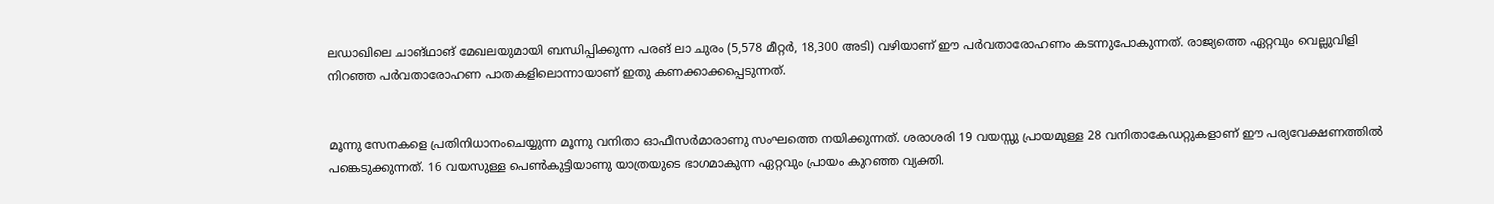ലഡാഖിലെ ചാങ്‌ഥാങ് മേഖലയുമായി ബന്ധിപ്പിക്കുന്ന പരങ് ലാ ചുരം (5,578 മീറ്റർ, 18,300 അടി) വഴിയാണ് ഈ പർവതാരോഹണം കടന്നുപോകുന്നത്. രാജ്യത്തെ ഏറ്റവും വെല്ലുവിളി നിറഞ്ഞ പർവതാരോഹണ പാതകളിലൊന്നായാണ് ഇതു കണക്കാക്കപ്പെടുന്നത്.


മൂന്നു സേനകളെ പ്രതിനിധാനംചെയ്യുന്ന മൂന്നു വനിതാ ഓഫീസർമാരാണു സംഘത്തെ നയിക്കുന്നത്. ശരാശരി 19 വയസ്സു പ്രായമുള്ള 28 വനിതാകേഡറ്റുകളാണ് ഈ പര്യവേക്ഷണത്തിൽ പങ്കെടുക്കുന്നത്. 16 വയസുള്ള പെൺകുട്ടിയാണു യാത്രയുടെ ഭാഗമാകുന്ന ഏറ്റവും പ്രായം കുറഞ്ഞ വ്യക്തി.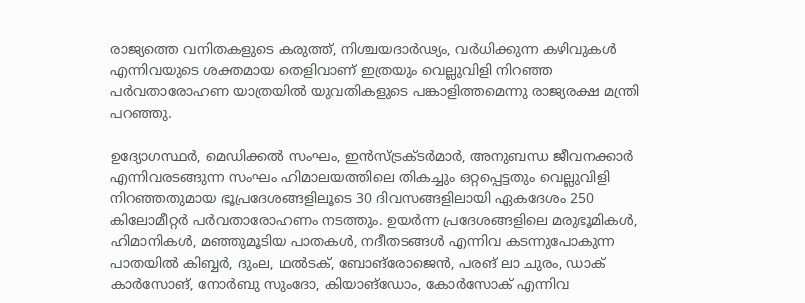രാജ്യത്തെ വനിതകളുടെ കരുത്ത്, നിശ്ചയദാർഢ്യം, വർധിക്കുന്ന കഴിവുകൾ എന്നിവയുടെ ശക്തമായ തെളിവാണ് ഇത്രയും വെല്ലുവിളി നിറഞ്ഞ പർവതാരോഹണ യാത്രയിൽ യുവതികളുടെ പങ്കാളിത്തമെന്നു രാജ്യരക്ഷ മന്ത്രി പറഞ്ഞു.

ഉദ്യോഗസ്ഥർ, മെഡിക്കൽ സംഘം, ഇൻസ്ട്രക്ടർമാർ, അനുബന്ധ ജീവനക്കാർ എന്നിവരടങ്ങുന്ന സംഘം ഹിമാലയത്തിലെ തികച്ചും ഒറ്റപ്പെട്ടതും വെല്ലുവിളി നിറഞ്ഞതുമായ ഭൂപ്രദേശങ്ങളിലൂടെ 30 ദിവസങ്ങളിലായി ഏകദേശം 250 കിലോമീറ്റർ പർവതാരോഹണം നടത്തും. ഉയർന്ന പ്രദേശങ്ങളിലെ മരുഭൂമികൾ, ഹിമാനികൾ, മഞ്ഞുമൂടിയ പാതകൾ, നദീതടങ്ങൾ എന്നിവ കടന്നുപോകുന്ന പാതയിൽ കിബ്ബർ, ദുംല, ഥൽടക്, ബോങ്‌രോജെൻ, പരങ് ലാ ചുരം, ഡാക് കാർസോങ്, നോർബു സുംദോ, കിയാങ്ഡോം, കോർസോക് എന്നിവ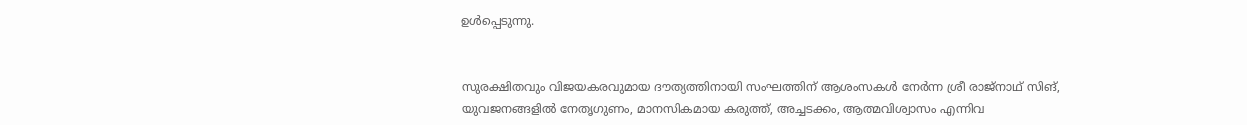ഉൾപ്പെടുന്നു.


സുരക്ഷിതവും വിജയകരവുമായ ദൗത്യത്തിനായി സംഘത്തിന് ആശംസകൾ നേർന്ന ശ്രീ രാജ്‌നാഥ് സിങ്, യുവജനങ്ങളിൽ നേതൃഗുണം, മാനസികമായ കരുത്ത്, അച്ചടക്കം, ആത്മവിശ്വാസം എന്നിവ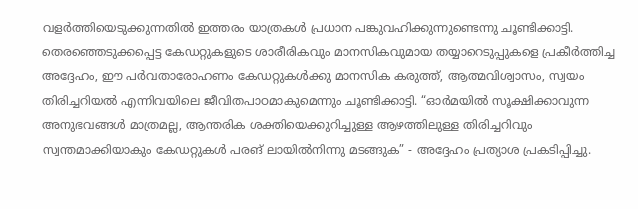വളർത്തിയെടുക്കുന്നതിൽ ഇത്തരം യാത്രകൾ പ്രധാന പങ്കുവഹിക്കുന്നുണ്ടെന്നു ചൂണ്ടിക്കാട്ടി. തെരഞ്ഞെടുക്കപ്പെട്ട കേഡറ്റുകളുടെ ശാരീരികവും മാനസികവുമായ തയ്യാറെടുപ്പുകളെ പ്രകീർത്തിച്ച അദ്ദേഹം, ഈ പർവതാരോഹണം കേഡറ്റുകൾക്കു മാനസിക കരുത്ത്, ആത്മവിശ്വാസം, സ്വയം തിരിച്ചറിയൽ എന്നിവയിലെ ജീവിതപാഠമാകുമെന്നും ചൂണ്ടിക്കാട്ടി. “ഓർമയിൽ സൂക്ഷിക്കാവുന്ന അനുഭവങ്ങൾ മാത്രമല്ല, ആന്തരിക ശക്തിയെക്കുറിച്ചുള്ള ആഴത്തിലുള്ള തിരിച്ചറിവും സ്വന്തമാക്കിയാകും കേഡറ്റുകൾ പരങ് ലായിൽനിന്നു മടങ്ങുക” - അദ്ദേഹം പ്രത്യാശ പ്രകടിപ്പിച്ചു.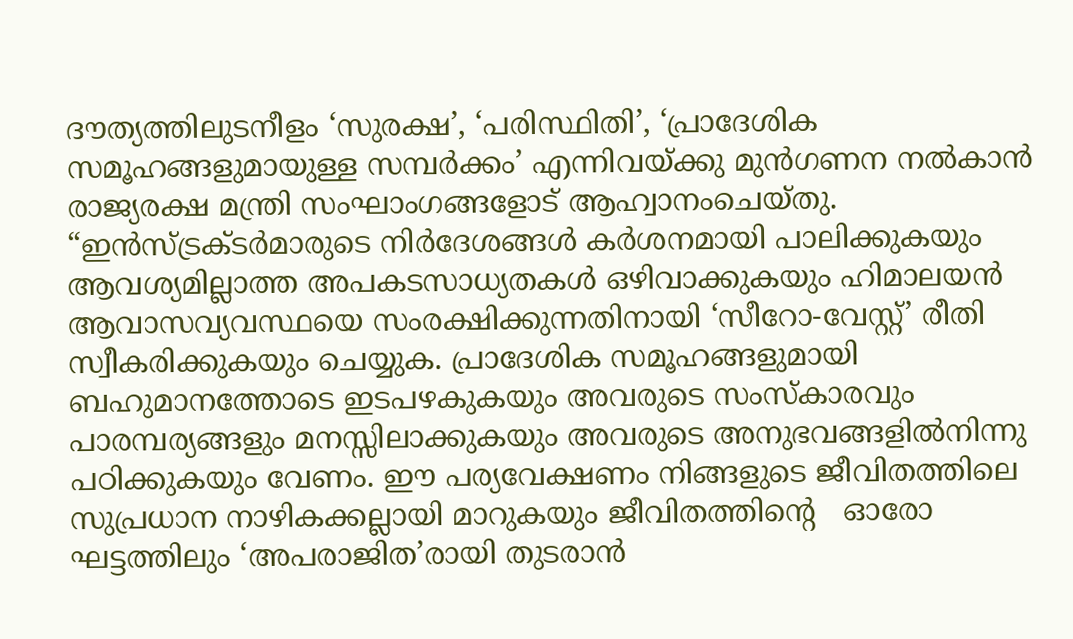ദൗത്യത്തിലുടനീളം ‘സുരക്ഷ’, ‘പരിസ്ഥിതി’, ‘പ്രാദേശിക സമൂഹങ്ങളുമായുള്ള സമ്പർക്കം’ എന്നിവയ്ക്കു മുൻഗണന നൽകാൻ രാജ്യരക്ഷ മന്ത്രി സംഘാംഗങ്ങളോട് ആഹ്വാനംചെയ്തു. “ഇൻസ്ട്രക്ടർമാരുടെ നിർദേശങ്ങൾ കർശനമായി പാലിക്കുകയും ആവശ്യമില്ലാത്ത അപകടസാധ്യതകൾ ഒഴിവാക്കുകയും ഹിമാലയൻ ആവാസവ്യവസ്ഥയെ സംരക്ഷിക്കുന്നതിനായി ‘സീറോ-വേസ്റ്റ്’ രീതി സ്വീകരിക്കുകയും ചെയ്യുക. പ്രാദേശിക സമൂഹങ്ങളുമായി ബഹുമാനത്തോടെ ഇടപഴകുകയും അവരുടെ സംസ്കാരവും പാരമ്പര്യങ്ങളും മനസ്സിലാക്കുകയും അവരുടെ അനുഭവങ്ങളിൽനിന്നു പഠിക്കുകയും വേണം. ഈ പര്യവേക്ഷണം നിങ്ങളുടെ ജീവിതത്തിലെ സുപ്രധാന നാഴികക്കല്ലായി മാറുകയും ജീവിതത്തിൻ്റെ   ഓരോ ഘട്ടത്തിലും ‘അപരാജിത’രായി തുടരാൻ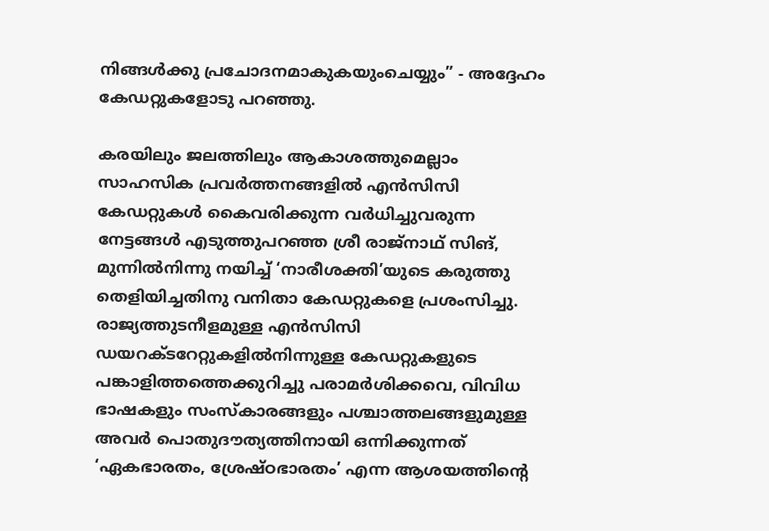നിങ്ങൾക്കു പ്രചോദനമാകുകയുംചെയ്യും” - അദ്ദേഹം കേഡറ്റുകളോടു പറഞ്ഞു.

കരയിലും ജലത്തിലും ആകാശത്തുമെല്ലാം സാഹസിക പ്രവർത്തനങ്ങളിൽ എൻസിസി കേഡറ്റുകൾ കൈവരിക്കുന്ന വർധിച്ചുവരുന്ന നേട്ടങ്ങൾ എടുത്തുപറഞ്ഞ ശ്രീ രാജ്‌നാഥ് സിങ്, മുന്നിൽനിന്നു നയിച്ച് ‘നാരീശക്തി’യുടെ കരുത്തു തെളിയിച്ചതിനു വനിതാ കേഡറ്റുകളെ പ്രശംസിച്ചു. രാജ്യത്തുടനീളമുള്ള എൻസിസി ഡയറക്ടറേറ്റുകളിൽനിന്നുള്ള കേഡറ്റുകളുടെ പങ്കാളിത്തത്തെക്കുറിച്ചു പരാമർശിക്കവെ, വിവിധ ഭാഷകളും സംസ്കാരങ്ങളും പശ്ചാത്തലങ്ങളുമുള്ള അവർ പൊതുദൗത്യത്തിനായി ഒന്നിക്കുന്നത് ‘ഏകഭാരതം, ശ്രേഷ്ഠഭാരതം’ എന്ന ആശയത്തിൻ്റെ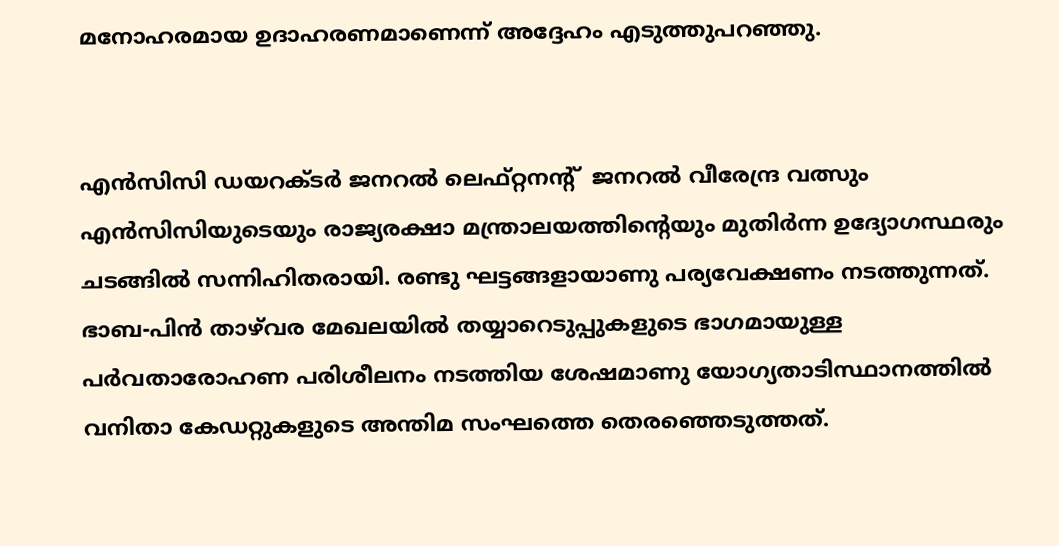മനോഹരമായ ഉദാഹരണമാണെന്ന് അദ്ദേഹം എടുത്തുപറഞ്ഞു.


എൻസിസി ഡയറക്ടർ ജനറൽ ലെഫ്റ്റനൻ്റ്  ജനറൽ വീരേന്ദ്ര വത്സും എൻസിസിയുടെയും രാജ്യരക്ഷാ മന്ത്രാലയത്തിൻ്റെയും മുതിർന്ന ഉദ്യോഗസ്ഥരും ചടങ്ങിൽ സന്നിഹിതരായി. രണ്ടു ഘട്ടങ്ങളായാണു പര്യവേക്ഷണം നടത്തുന്നത്. ഭാബ-പിൻ താഴ്‌വര മേഖലയിൽ തയ്യാറെടുപ്പുകളുടെ ഭാഗമായുള്ള പർവതാരോഹണ പരിശീലനം നടത്തിയ ശേഷമാണു യോഗ്യതാടിസ്ഥാനത്തിൽ വനിതാ കേഡറ്റുകളുടെ അന്തിമ സംഘത്തെ തെരഞ്ഞെടുത്തത്.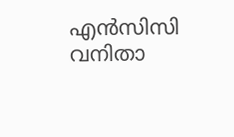എൻസിസി വനിതാ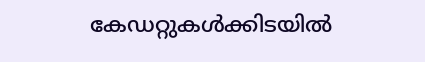കേഡറ്റുകൾക്കിടയിൽ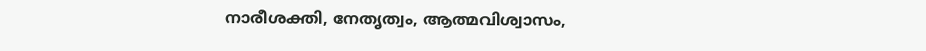നാരീശക്തി, നേതൃത്വം, ആത്മവിശ്വാസം,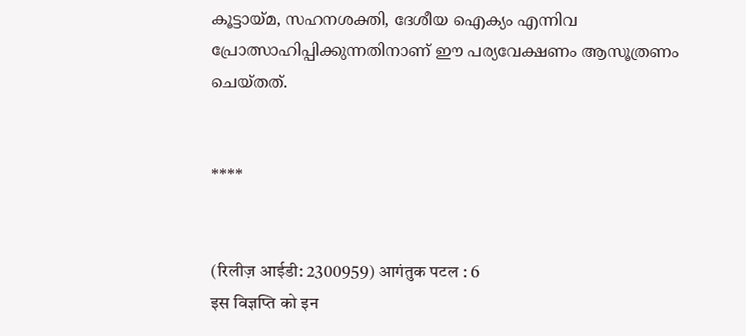കൂട്ടായ്മ, സഹനശക്തി, ദേശീയ ഐക്യം എന്നിവ പ്രോത്സാഹിപ്പിക്കുന്നതിനാണ് ഈ പര്യവേക്ഷണം ആസൂത്രണം ചെയ്തത്.


****


(रिलीज़ आईडी: 2300959) आगंतुक पटल : 6
इस विज्ञप्ति को इन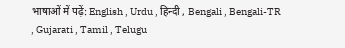भाषाओं में पढ़ें: English , Urdu , हिन्दी , Bengali , Bengali-TR , Gujarati , Tamil , Telugu